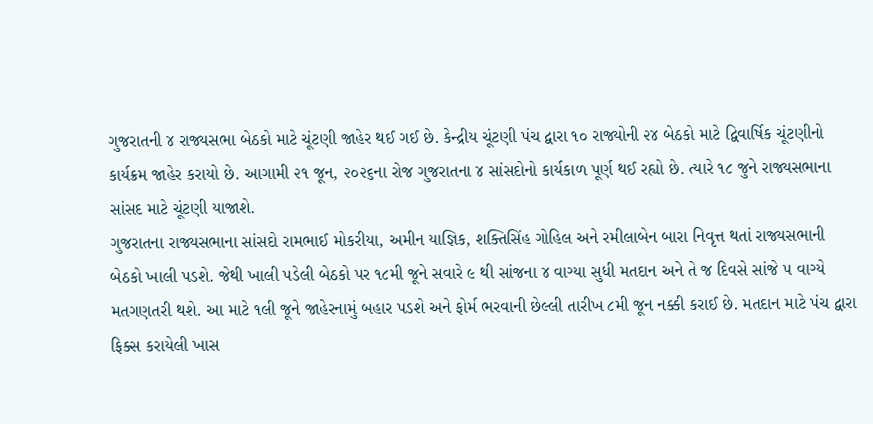ગુજરાતની ૪ રાજ્યસભા બેઠકો માટે ચૂંટણી જાહેર થઈ ગઈ છે. કેન્દ્રીય ચૂંટણી પંચ દ્વારા ૧૦ રાજ્યોની ૨૪ બેઠકો માટે દ્વિવાર્ષિક ચૂંટણીનો કાર્યક્રમ જાહેર કરાયો છે. આગામી ૨૧ જૂન, ૨૦૨૬ના રોજ ગુજરાતના ૪ સાંસદોનો કાર્યકાળ પૂર્ણ થઈ રહ્યો છે. ત્યારે ૧૮ જુને રાજ્યસભાના સાંસદ માટે ચૂંટણી યાજાશે.
ગુજરાતના રાજ્યસભાના સાંસદો રામભાઈ મોકરીયા, અમીન યાજ્ઞિક, શક્તિસિંહ ગોહિલ અને રમીલાબેન બારા નિવૃત્ત થતાં રાજ્યસભાની બેઠકો ખાલી પડશે. જેથી ખાલી પડેલી બેઠકો પર ૧૮મી જૂને સવારે ૯ થી સાંજના ૪ વાગ્યા સુધી મતદાન અને તે જ દિવસે સાંજે ૫ વાગ્યે મતગણતરી થશે. આ માટે ૧લી જૂને જાહેરનામું બહાર પડશે અને ફોર્મ ભરવાની છેલ્લી તારીખ ૮મી જૂન નક્કી કરાઈ છે. મતદાન માટે પંચ દ્વારા ફિક્સ કરાયેલી ખાસ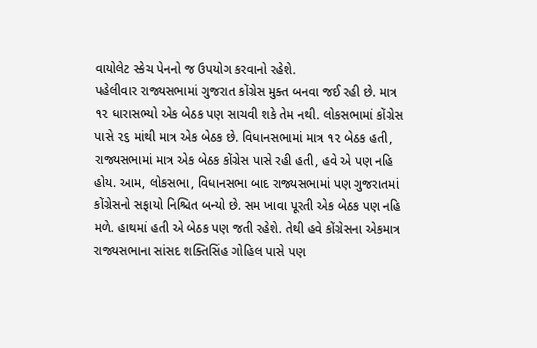વાયોલેટ સ્કેચ પેનનો જ ઉપયોગ કરવાનો રહેશે.
પહેલીવાર રાજ્યસભામાં ગુજરાત કોંગ્રેસ મુક્ત બનવા જઈ રહી છે. માત્ર ૧૨ ધારાસભ્યો એક બેઠક પણ સાચવી શકે તેમ નથી. લોકસભામાં કોંગ્રેસ પાસે ૨૬ માંથી માત્ર એક બેઠક છે. વિધાનસભામાં માત્ર ૧૨ બેઠક હતી, રાજ્યસભામાં માત્ર એક બેઠક કોંગ્રેસ પાસે રહી હતી, હવે એ પણ નહિ હોય. આમ, લોકસભા, વિધાનસભા બાદ રાજ્યસભામાં પણ ગુજરાતમાં કોંગ્રેસનો સફાયો નિશ્ચિત બન્યો છે. સમ ખાવા પૂરતી એક બેઠક પણ નહિ મળે. હાથમાં હતી એ બેઠક પણ જતી રહેશે. તેથી હવે કોંગ્રેસના એકમાત્ર રાજ્યસભાના સાંસદ શક્તિસિંહ ગોહિલ પાસે પણ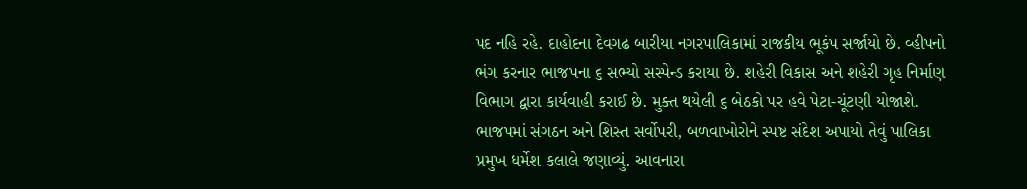પદ નહિ રહે. દાહોદના દેવગઢ બારીયા નગરપાલિકામાં રાજકીય ભૂકંપ સર્જાયો છે. વ્હીપનો ભંગ કરનાર ભાજપના ૬ સભ્યો સસ્પેન્ડ કરાયા છે. શહેરી વિકાસ અને શહેરી ગૃહ નિર્માણ વિભાગ દ્વારા કાર્યવાહી કરાઈ છે. મુક્ત થયેલી ૬ બેઠકો પર હવે પેટા-ચૂંટણી યોજાશે. ભાજપમાં સંગઠન અને શિસ્ત સર્વોપરી, બળવાખોરોને સ્પષ્ટ સંદેશ અપાયો તેવું પાલિકા પ્રમુખ ધર્મેશ કલાલે જણાવ્યું. આવનારા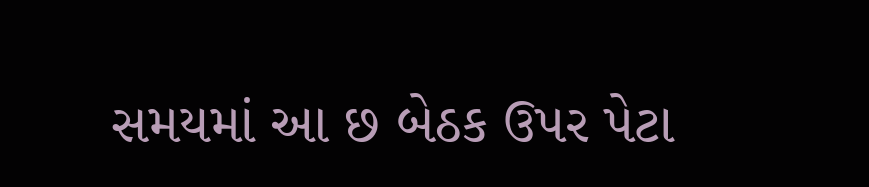સમયમાં આ છ બેઠક ઉપર પેટા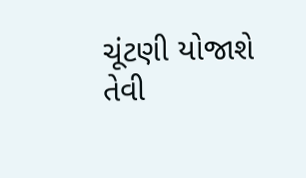ચૂંટણી યોજાશે તેવી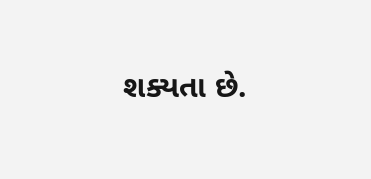શક્યતા છે.